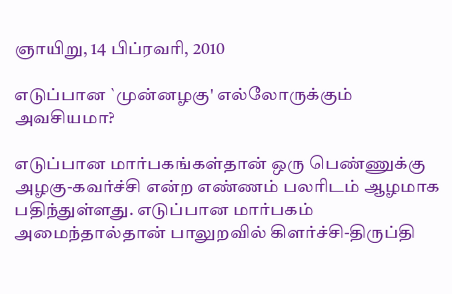ஞாயிறு, 14 பிப்ரவரி, 2010

எடுப்பான `முன்னழகு' எல்லோருக்கும் அவசியமா?

எடுப்பான மார்பகங்கள்தான் ஒரு பெண்ணுக்கு அழகு-கவர்ச்சி என்ற எண்ணம் பலரிடம் ஆழமாக பதிந்துள்ளது. எடுப்பான மார்பகம் அமைந்தால்தான் பாலுறவில் கிளர்ச்சி-திருப்தி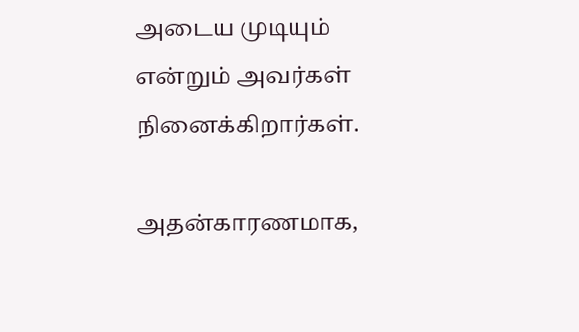அடைய முடியும் என்றும் அவர்கள் நினைக்கிறார்கள்.

அதன்காரணமாக,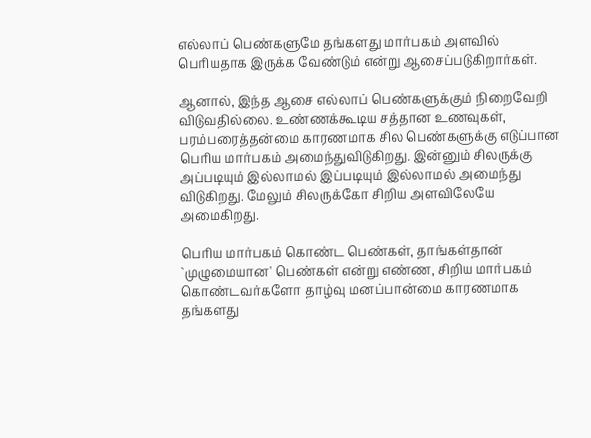எல்லாப் பெண்களுமே தங்களது மார்பகம் அளவில் பெரியதாக இருக்க வேண்டும் என்று ஆசைப்படுகிறார்கள்.

ஆனால், இந்த ஆசை எல்லாப் பெண்களுக்கும் நிறைவேறி விடுவதில்லை. உண்ணக்கூடிய சத்தான உணவுகள், பரம்பரைத்தன்மை காரணமாக சில பெண்களுக்கு எடுப்பான பெரிய மார்பகம் அமைந்துவிடுகிறது. இன்னும் சிலருக்கு அப்படியும் இல்லாமல் இப்படியும் இல்லாமல் அமைந்து விடுகிறது. மேலும் சிலருக்கோ சிறிய அளவிலேயே அமைகிறது.

பெரிய மார்பகம் கொண்ட பெண்கள், தாங்கள்தான் `முழுமையான' பெண்கள் என்று எண்ண, சிறிய மார்பகம் கொண்டவர்களோ தாழ்வு மனப்பான்மை காரணமாக தங்களது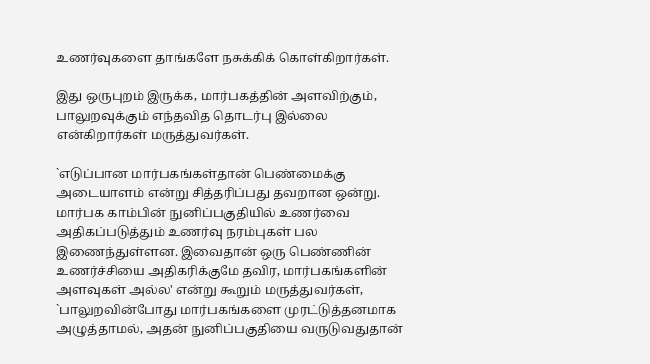உணர்வுகளை தாங்களே நசுக்கிக் கொள்கிறார்கள்.

இது ஒருபுறம் இருக்க, மார்பகத்தின் அளவிற்கும், பாலுறவுக்கும் எந்தவித தொடர்பு இல்லை என்கிறார்கள் மருத்துவர்கள்.

`எடுப்பான மார்பகங்கள்தான் பெண்மைக்கு அடையாளம் என்று சித்தரிப்பது தவறான ஒன்று. மார்பக காம்பின் நுனிப்பகுதியில் உணர்வை அதிகப்படுத்தும் உணர்வு நரம்புகள் பல இணைந்துள்ளன. இவைதான் ஒரு பெண்ணின் உணர்ச்சியை அதிகரிக்குமே தவிர, மார்பகங்களின் அளவுகள் அல்ல' என்று கூறும் மருத்துவர்கள், `பாலுறவின்போது மார்பகங்களை முரட்டுத்தனமாக அழுத்தாமல், அதன் நுனிப்பகுதியை வருடுவதுதான்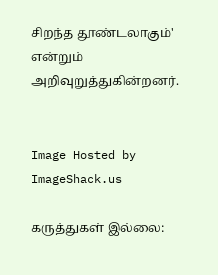சிறந்த தூண்டலாகும்' என்றும் அறிவுறுத்துகின்றனர்.


Image Hosted by ImageShack.us

கருத்துகள் இல்லை: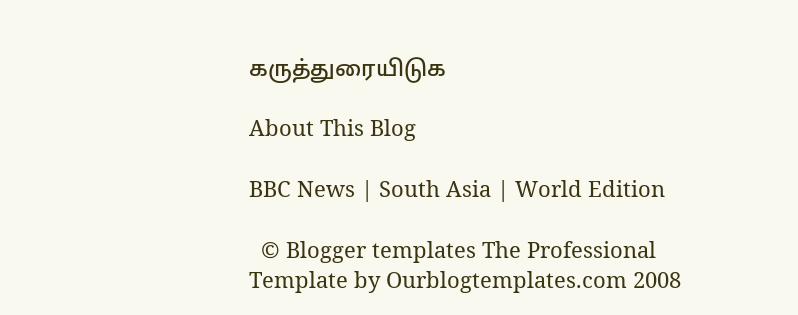கருத்துரையிடுக

About This Blog

BBC News | South Asia | World Edition

  © Blogger templates The Professional Template by Ourblogtemplates.com 2008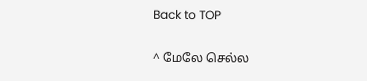Back to TOP

^ மேலே செல்ல